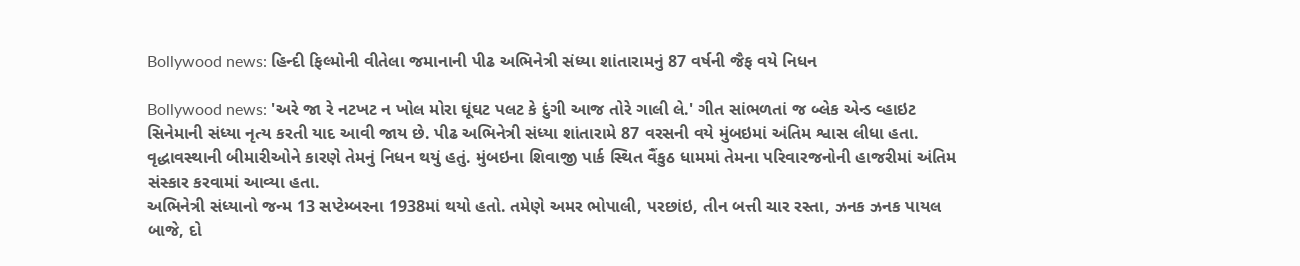Bollywood news: હિન્દી ફિલ્મોની વીતેલા જમાનાની પીઢ અભિનેત્રી સંધ્યા શાંતારામનું 87 વર્ષની જૈફ વયે નિધન

Bollywood news: 'અરે જા રે નટખટ ન ખોલ મોરા ઘૂંઘટ પલટ કે દુંગી આજ તોરે ગાલી લે.' ગીત સાંભળતાં જ બ્લેક એન્ડ વ્હાઇટ સિનેમાની સંધ્યા નૃત્ય કરતી યાદ આવી જાય છે. પીઢ અભિનેત્રી સંધ્યા શાંતારામે 87 વરસની વયે મુંબઇમાં અંતિમ શ્વાસ લીધા હતા. વૃદ્ધાવસ્થાની બીમારીઓને કારણે તેમનું નિધન થયું હતું. મુંબઇના શિવાજી પાર્ક સ્થિત વૈંકુઠ ધામમાં તેમના પરિવારજનોની હાજરીમાં અંતિમ સંસ્કાર કરવામાં આવ્યા હતા.
અભિનેત્રી સંધ્યાનો જન્મ 13 સપ્ટેમ્બરના 1938માં થયો હતો. તમેણે અમર ભોપાલી, પરછાંઇ, તીન બત્તી ચાર રસ્તા, ઝનક ઝનક પાયલ બાજે, દો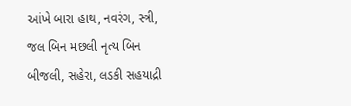આંખે બારા હાથ, નવરંગ, સ્ત્રી, જલ બિન મછલી નૃત્ય બિન બીજલી, સહેરા, લડકી સહયાદ્રી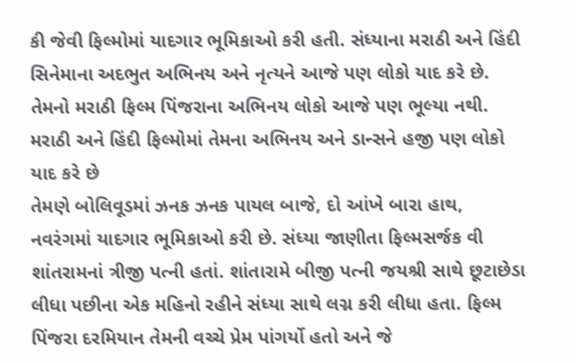કી જેવી ફિલ્મોમાં યાદગાર ભૂમિકાઓ કરી હતી. સંધ્યાના મરાઠી અને હિંદી સિનેમાના અદભુત અભિનય અને નૃત્યને આજે પણ લોકો યાદ કરે છે. તેમનો મરાઠી ફિલ્મ પિંજરાના અભિનય લોકો આજે પણ ભૂલ્યા નથી.
મરાઠી અને હિંદી ફિલ્મોમાં તેમના અભિનય અને ડાન્સને હજી પણ લોકો યાદ કરે છે
તેમણે બોલિવૂડમાં ઝનક ઝનક પાયલ બાજે, દો આંખે બારા હાથ, નવરંગમાં યાદગાર ભૂમિકાઓ કરી છે. સંધ્યા જાણીતા ફિલ્મસર્જક વી શાંતરામનાં ત્રીજી પત્ની હતાં. શાંતારામે બીજી પત્ની જયશ્રી સાથે છૂટાછેડા લીધા પછીના એક મહિનો રહીને સંધ્યા સાથે લગ્ન કરી લીધા હતા. ફિલ્મ પિંજરા દરમિયાન તેમની વચ્ચે પ્રેમ પાંગર્યો હતો અને જે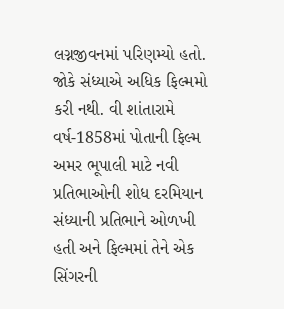લગ્નજીવનમાં પરિણમ્યો હતો. જોકે સંધ્યાએ અધિક ફિલ્મમો કરી નથી. વી શાંતારામે વર્ષ-1858માં પોતાની ફિલ્મ અમર ભૂપાલી માટે નવી પ્રતિભાઓની શોધ દરમિયાન સંધ્યાની પ્રતિભાને ઓળખી હતી અને ફિલ્મમાં તેને એક સિંગરની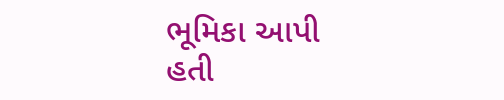ભૂમિકા આપી હતી